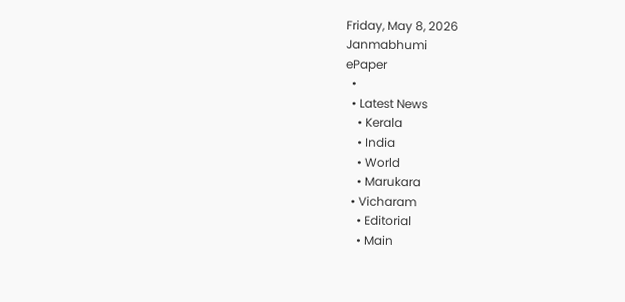Friday, May 8, 2026
Janmabhumi
ePaper
  •
  • Latest News
    • Kerala
    • India
    • World
    • Marukara
  • Vicharam
    • Editorial
    • Main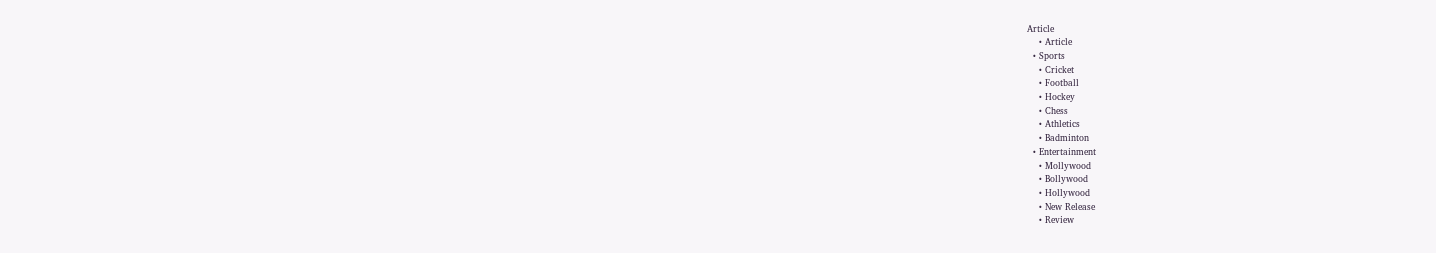Article
    • Article
  • Sports
    • Cricket
    • Football
    • Hockey
    • Chess
    • Athletics
    • Badminton
  • Entertainment
    • Mollywood
    • Bollywood
    • Hollywood
    • New Release
    • Review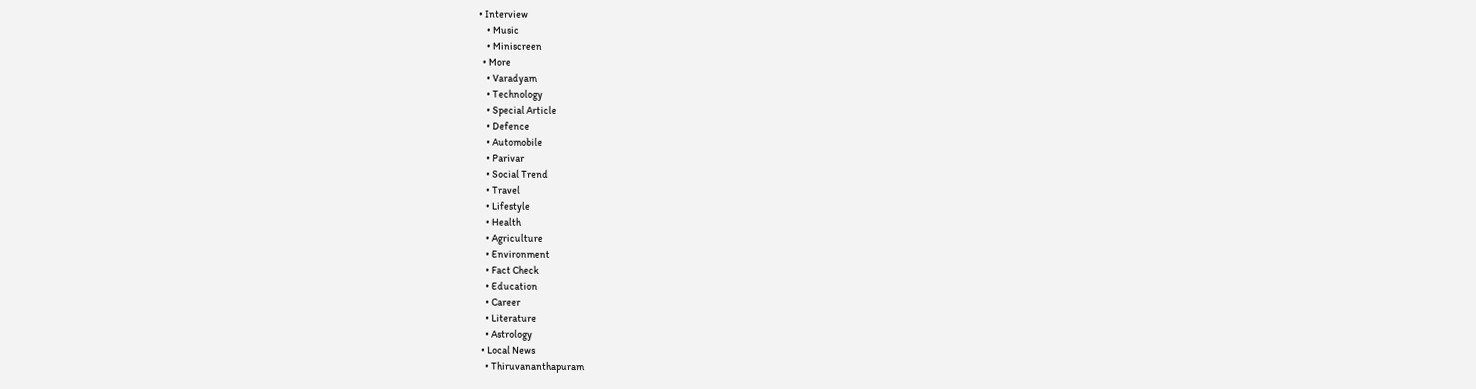• Interview
    • Music
    • Miniscreen
  • More
    • Varadyam
    • Technology
    • Special Article
    • Defence
    • Automobile
    • Parivar
    • Social Trend
    • Travel
    • Lifestyle
    • Health
    • Agriculture
    • Environment
    • Fact Check
    • Education
    • Career
    • Literature
    • Astrology
  • Local News
    • Thiruvananthapuram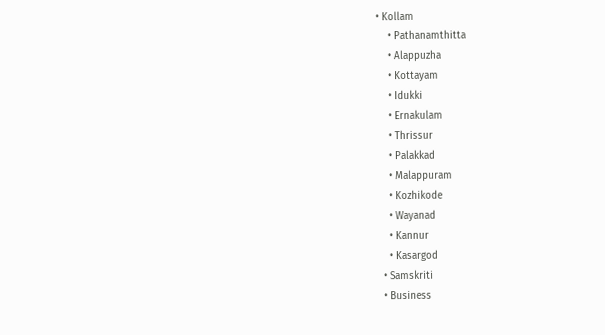• Kollam
    • Pathanamthitta
    • Alappuzha
    • Kottayam
    • Idukki
    • Ernakulam
    • Thrissur
    • Palakkad
    • Malappuram
    • Kozhikode
    • Wayanad
    • Kannur
    • Kasargod
  • Samskriti
  • Business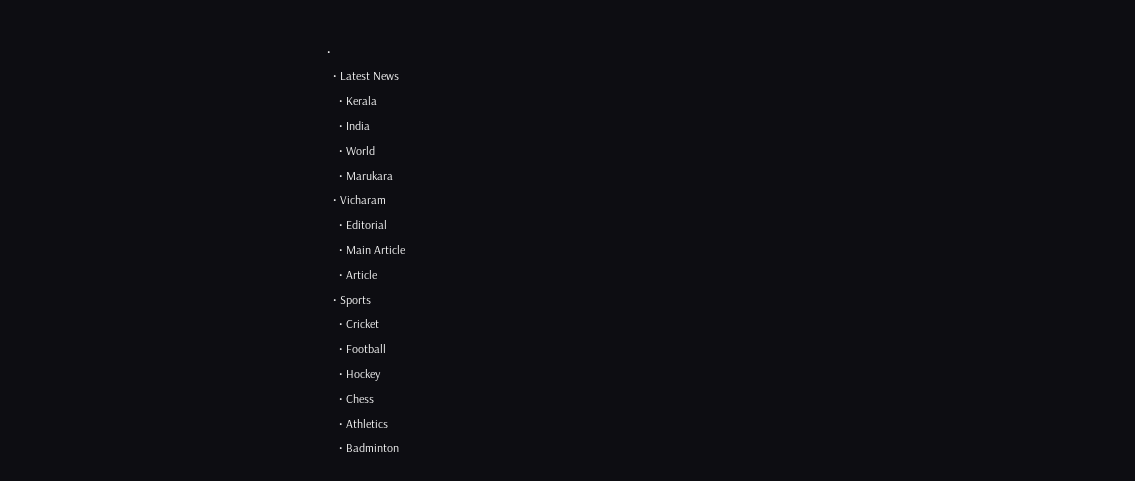•
  • Latest News
    • Kerala
    • India
    • World
    • Marukara
  • Vicharam
    • Editorial
    • Main Article
    • Article
  • Sports
    • Cricket
    • Football
    • Hockey
    • Chess
    • Athletics
    • Badminton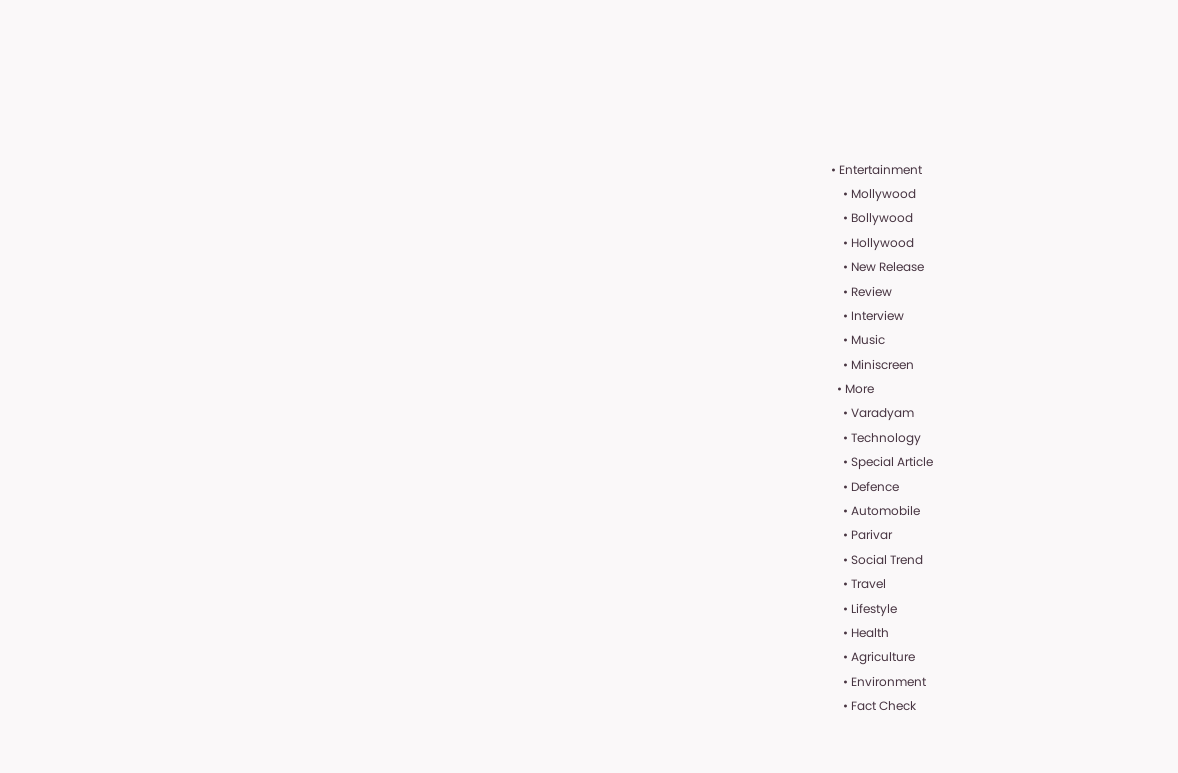• Entertainment
    • Mollywood
    • Bollywood
    • Hollywood
    • New Release
    • Review
    • Interview
    • Music
    • Miniscreen
  • More
    • Varadyam
    • Technology
    • Special Article
    • Defence
    • Automobile
    • Parivar
    • Social Trend
    • Travel
    • Lifestyle
    • Health
    • Agriculture
    • Environment
    • Fact Check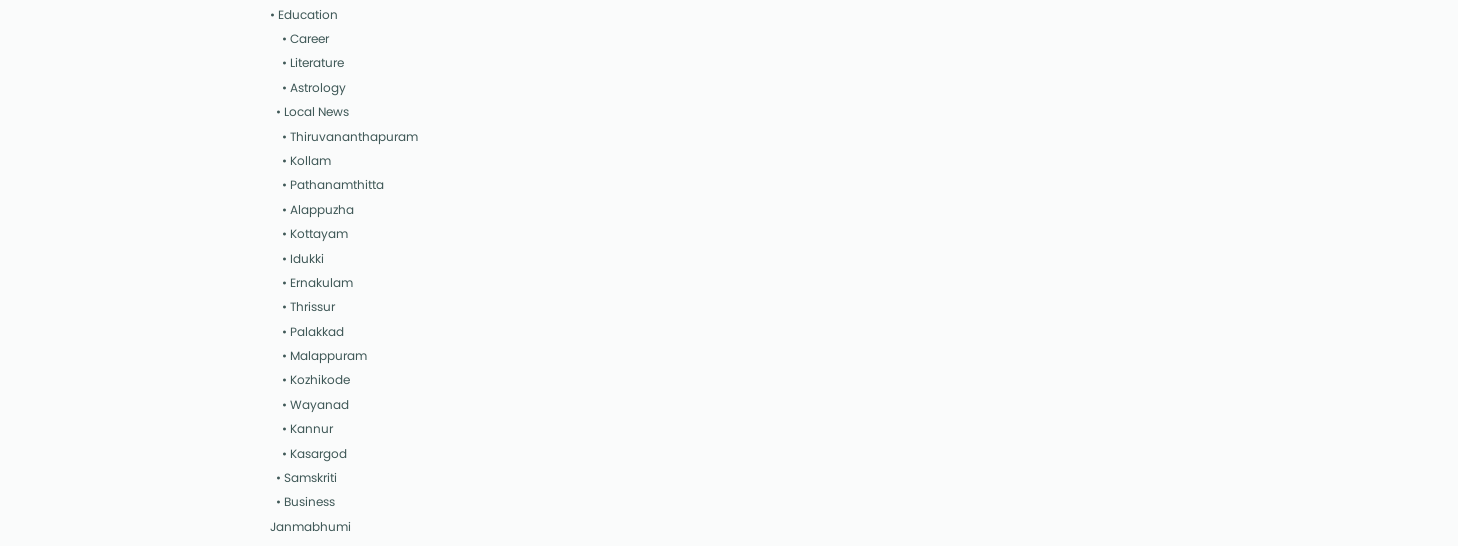• Education
    • Career
    • Literature
    • Astrology
  • Local News
    • Thiruvananthapuram
    • Kollam
    • Pathanamthitta
    • Alappuzha
    • Kottayam
    • Idukki
    • Ernakulam
    • Thrissur
    • Palakkad
    • Malappuram
    • Kozhikode
    • Wayanad
    • Kannur
    • Kasargod
  • Samskriti
  • Business
Janmabhumi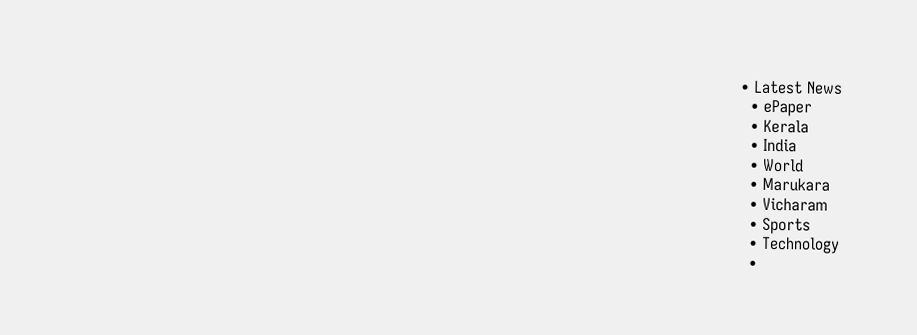• Latest News
  • ePaper
  • Kerala
  • India
  • World
  • Marukara
  • Vicharam
  • Sports
  • Technology
  •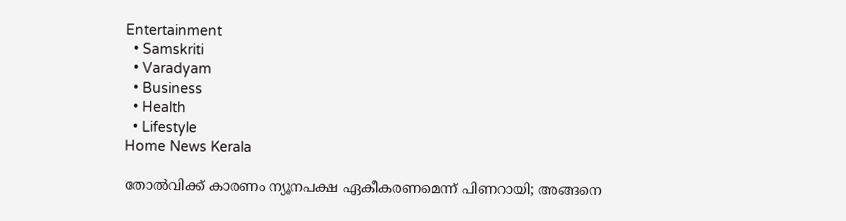Entertainment
  • Samskriti
  • Varadyam
  • Business
  • Health
  • Lifestyle
Home News Kerala

തോല്‍വിക്ക് കാരണം ന്യൂനപക്ഷ ഏകീകരണമെന്ന് പിണറായി; അങ്ങനെ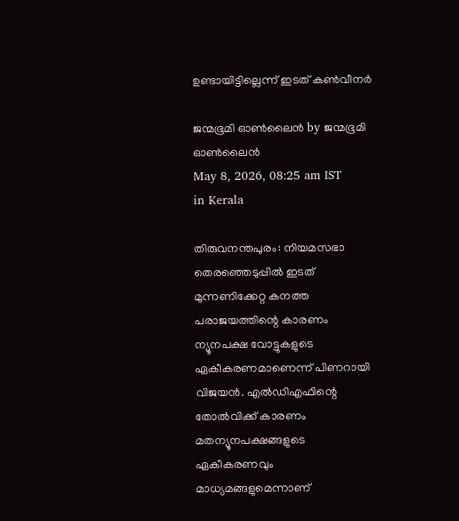ഉണ്ടായിട്ടില്ലെന്ന് ഇടത് കണ്‍വീനര്‍

ജന്മഭൂമി ഓണ്‍ലൈന്‍ by ജന്മഭൂമി ഓണ്‍ലൈന്‍
May 8, 2026, 08:25 am IST
in Kerala

തിരുവനന്തപുരം: നിയമസഭാ തെരഞ്ഞെടുപ്പില്‍ ഇടത് മുന്നണിക്കേറ്റ കനത്ത പരാജയത്തിന്റെ കാരണം ന്യൂനപക്ഷ വോട്ടുകളുടെ ഏകീകരണമാണെന്ന് പിണറായി വിജയന്‍. എല്‍ഡിഎഫിന്റെ തോല്‍വിക്ക് കാരണം മതന്യൂനപക്ഷങ്ങളുടെ ഏകീകരണവും മാധ്യമങ്ങളുമെന്നാണ്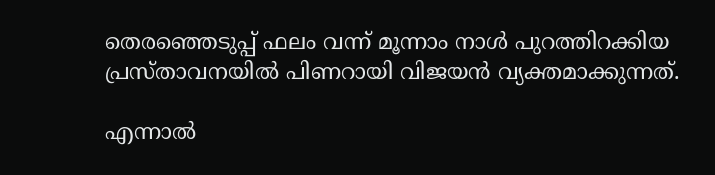തെരഞ്ഞെടുപ്പ് ഫലം വന്ന് മൂന്നാം നാള്‍ പുറത്തിറക്കിയ പ്രസ്താവനയില്‍ പിണറായി വിജയന്‍ വ്യക്തമാക്കുന്നത്.

എന്നാല്‍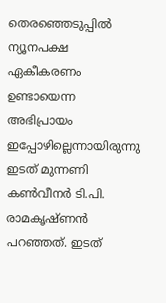തെരഞ്ഞെടുപ്പില്‍ ന്യൂനപക്ഷ ഏകീകരണം ഉണ്ടായെന്ന അഭിപ്രായം ഇപ്പോഴില്ലെന്നായിരുന്നു ഇടത് മുന്നണി കണ്‍വീനര്‍ ടി.പി. രാമകൃഷ്ണന്‍ പറഞ്ഞത്. ഇടത്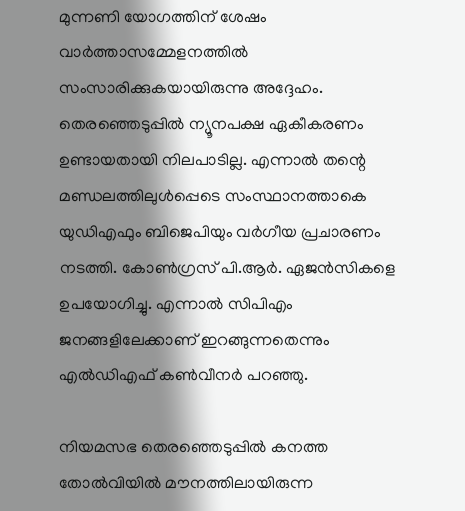മുന്നണി യോഗത്തിന് ശേഷം വാര്‍ത്താസമ്മേളനത്തില്‍ സംസാരിക്കുകയായിരുന്നു അദ്ദേഹം. തെരഞ്ഞെടുപ്പില്‍ ന്യൂനപക്ഷ ഏകീകരണം ഉണ്ടായതായി നിലപാടില്ല. എന്നാല്‍ തന്റെ മണ്ഡലത്തിലുള്‍പ്പെടെ സംസ്ഥാനത്താകെ യുഡിഎഫും ബിജെപിയും വര്‍ഗീയ പ്രചാരണം നടത്തി. കോണ്‍ഗ്രസ് പി.ആര്‍. ഏജന്‍സികളെ ഉപയോഗിച്ചു. എന്നാല്‍ സിപിഎം ജനങ്ങളിലേക്കാണ് ഇറങ്ങുന്നതെന്നും എല്‍ഡിഎഫ് കണ്‍വീനര്‍ പറഞ്ഞു.

നിയമസഭ തെരഞ്ഞെടുപ്പില്‍ കനത്ത തോല്‍വിയില്‍ മൗനത്തിലായിരുന്ന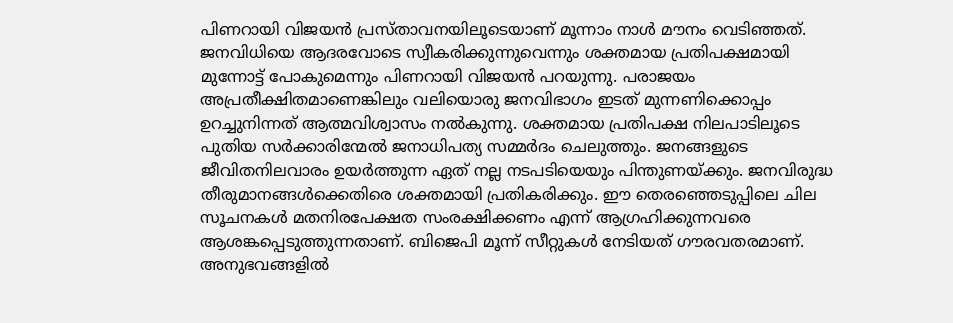പിണറായി വിജയന്‍ പ്രസ്താവനയിലൂടെയാണ് മൂന്നാം നാള്‍ മൗനം വെടിഞ്ഞത്. ജനവിധിയെ ആദരവോടെ സ്വീകരിക്കുന്നുവെന്നും ശക്തമായ പ്രതിപക്ഷമായി മുന്നോട്ട് പോകുമെന്നും പിണറായി വിജയന്‍ പറയുന്നു. പരാജയം അപ്രതീക്ഷിതമാണെങ്കിലും വലിയൊരു ജനവിഭാഗം ഇടത് മുന്നണിക്കൊപ്പം ഉറച്ചുനിന്നത് ആത്മവിശ്വാസം നല്‍കുന്നു. ശക്തമായ പ്രതിപക്ഷ നിലപാടിലൂടെ പുതിയ സര്‍ക്കാരിന്മേല്‍ ജനാധിപത്യ സമ്മര്‍ദം ചെലുത്തും. ജനങ്ങളുടെ ജീവിതനിലവാരം ഉയര്‍ത്തുന്ന ഏത് നല്ല നടപടിയെയും പിന്തുണയ്‌ക്കും. ജനവിരുദ്ധ തീരുമാനങ്ങള്‍ക്കെതിരെ ശക്തമായി പ്രതികരിക്കും. ഈ തെരഞ്ഞെടുപ്പിലെ ചില സൂചനകള്‍ മതനിരപേക്ഷത സംരക്ഷിക്കണം എന്ന് ആഗ്രഹിക്കുന്നവരെ ആശങ്കപ്പെടുത്തുന്നതാണ്. ബിജെപി മൂന്ന് സീറ്റുകള്‍ നേടിയത് ഗൗരവതരമാണ്. അനുഭവങ്ങളില്‍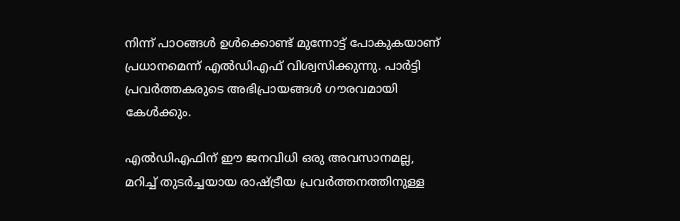നിന്ന് പാഠങ്ങള്‍ ഉള്‍ക്കൊണ്ട് മുന്നോട്ട് പോകുകയാണ് പ്രധാനമെന്ന് എല്‍ഡിഎഫ് വിശ്വസിക്കുന്നു. പാര്‍ട്ടി പ്രവര്‍ത്തകരുടെ അഭിപ്രായങ്ങള്‍ ഗൗരവമായി കേള്‍ക്കും.

എല്‍ഡിഎഫിന് ഈ ജനവിധി ഒരു അവസാനമല്ല, മറിച്ച് തുടര്‍ച്ചയായ രാഷ്‌ട്രീയ പ്രവര്‍ത്തനത്തിനുള്ള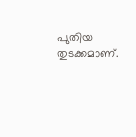പുതിയ തുടക്കമാണ്.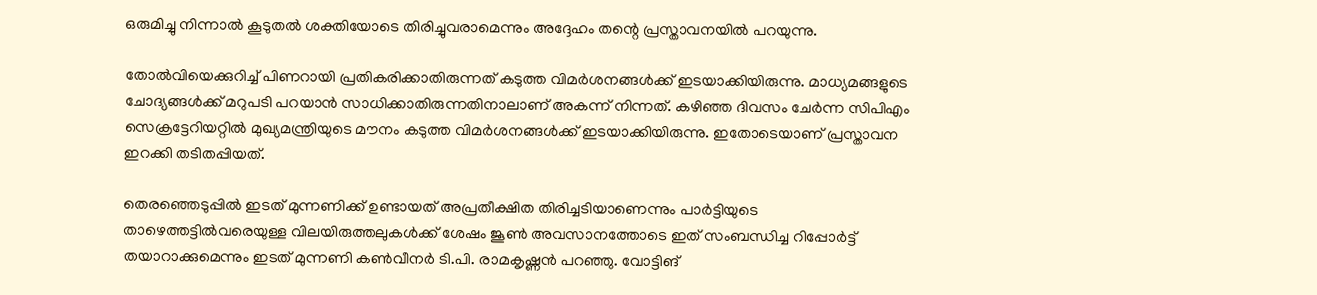ഒരുമിച്ചു നിന്നാല്‍ കൂടുതല്‍ ശക്തിയോടെ തിരിച്ചുവരാമെന്നും അദ്ദേഹം തന്റെ പ്രസ്താവനയില്‍ പറയുന്നു.

തോല്‍വിയെക്കുറിച്ച് പിണറായി പ്രതികരിക്കാതിരുന്നത് കടുത്ത വിമര്‍ശനങ്ങള്‍ക്ക് ഇടയാക്കിയിരുന്നു. മാധ്യമങ്ങളുടെ ചോദ്യങ്ങള്‍ക്ക് മറുപടി പറയാന്‍ സാധിക്കാതിരുന്നതിനാലാണ് അകന്ന് നിന്നത്. കഴിഞ്ഞ ദിവസം ചേര്‍ന്ന സിപിഎം സെക്രട്ടേറിയറ്റില്‍ മുഖ്യമന്ത്രിയുടെ മൗനം കടുത്ത വിമര്‍ശനങ്ങള്‍ക്ക് ഇടയാക്കിയിരുന്നു. ഇതോടെയാണ് പ്രസ്താവന ഇറക്കി തടിതപ്പിയത്.

തെരഞ്ഞെടുപ്പില്‍ ഇടത് മുന്നണിക്ക് ഉണ്ടായത് അപ്രതീക്ഷിത തിരിച്ചടിയാണെന്നും പാര്‍ട്ടിയുടെ താഴെത്തട്ടില്‍വരെയുള്ള വിലയിരുത്തലുകള്‍ക്ക് ശേഷം ജൂണ്‍ അവസാനത്തോടെ ഇത് സംബന്ധിച്ച റിപ്പോര്‍ട്ട് തയാറാക്കുമെന്നും ഇടത് മുന്നണി കണ്‍വീനര്‍ ടി.പി. രാമകൃഷ്ണന്‍ പറഞ്ഞു. വോട്ടിങ്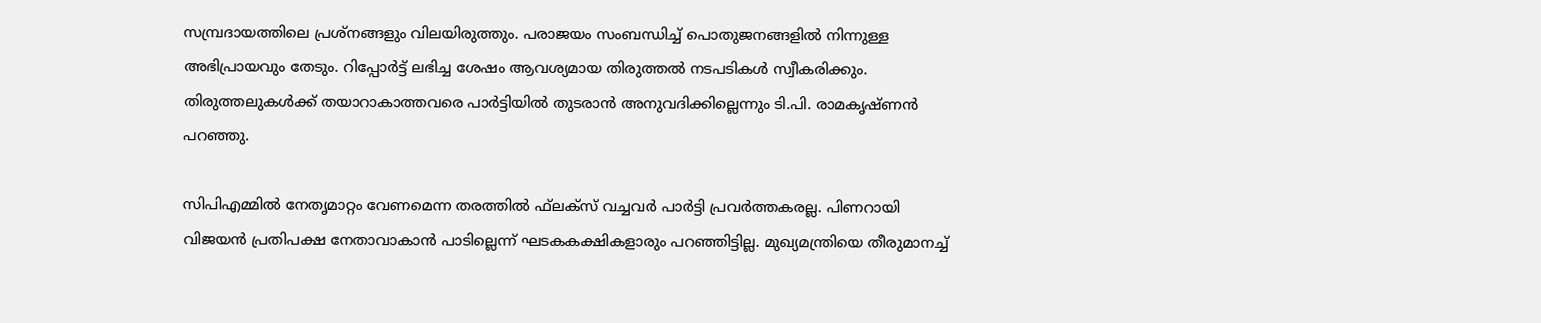സമ്പ്രദായത്തിലെ പ്രശ്‌നങ്ങളും വിലയിരുത്തും. പരാജയം സംബന്ധിച്ച് പൊതുജനങ്ങളില്‍ നിന്നുള്ള അഭിപ്രായവും തേടും. റിപ്പോര്‍ട്ട് ലഭിച്ച ശേഷം ആവശ്യമായ തിരുത്തല്‍ നടപടികള്‍ സ്വീകരിക്കും. തിരുത്തലുകള്‍ക്ക് തയാറാകാത്തവരെ പാര്‍ട്ടിയില്‍ തുടരാന്‍ അനുവദിക്കില്ലെന്നും ടി.പി. രാമകൃഷ്ണന്‍ പറഞ്ഞു.

സിപിഎമ്മില്‍ നേതൃമാറ്റം വേണമെന്ന തരത്തില്‍ ഫ്‌ലക്‌സ് വച്ചവര്‍ പാര്‍ട്ടി പ്രവര്‍ത്തകരല്ല. പിണറായി വിജയന്‍ പ്രതിപക്ഷ നേതാവാകാന്‍ പാടില്ലെന്ന് ഘടകകക്ഷികളാരും പറഞ്ഞിട്ടില്ല. മുഖ്യമന്ത്രിയെ തീരുമാനച്ച്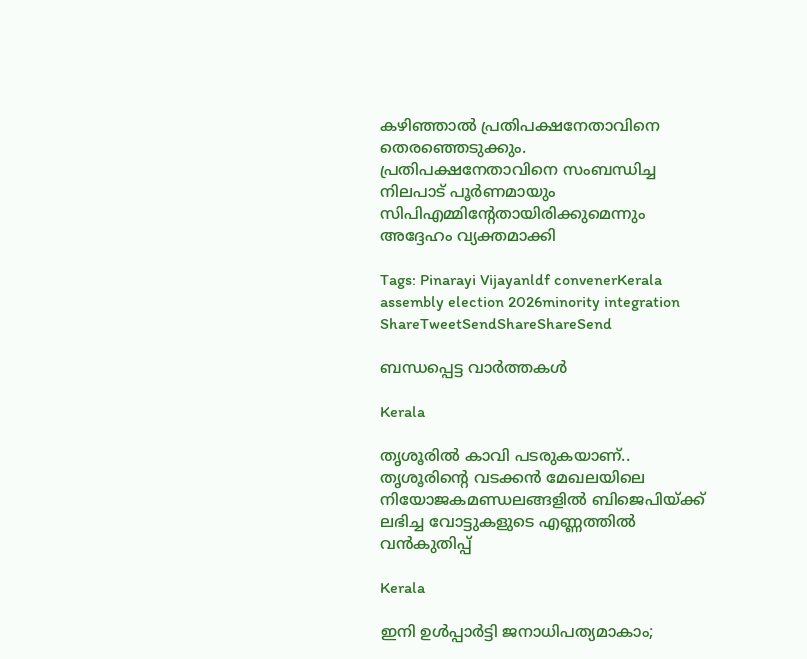കഴിഞ്ഞാല്‍ പ്രതിപക്ഷനേതാവിനെ തെരഞ്ഞെടുക്കും. പ്രതിപക്ഷനേതാവിനെ സംബന്ധിച്ച നിലപാട് പൂര്‍ണമായും സിപിഎമ്മിന്റേതായിരിക്കുമെന്നും അദ്ദേഹം വ്യക്തമാക്കി

Tags: Pinarayi Vijayanldf convenerKerala assembly election 2026minority integration
ShareTweetSendShareShareSend

ബന്ധപ്പെട്ട വാര്‍ത്തകള്‍

Kerala

തൃശൂരില്‍ കാവി പടരുകയാണ്.. തൃശൂരിന്റെ വടക്കന്‍ മേഖലയിലെ നിയോജകമണ്ഡലങ്ങളില്‍ ബിജെപിയ്‌ക്ക് ലഭിച്ച വോട്ടുകളുടെ എണ്ണത്തില്‍ വന്‍കുതിപ്പ്

Kerala

ഇനി ഉള്‍പ്പാര്‍ട്ടി ജനാധിപത്യമാകാം;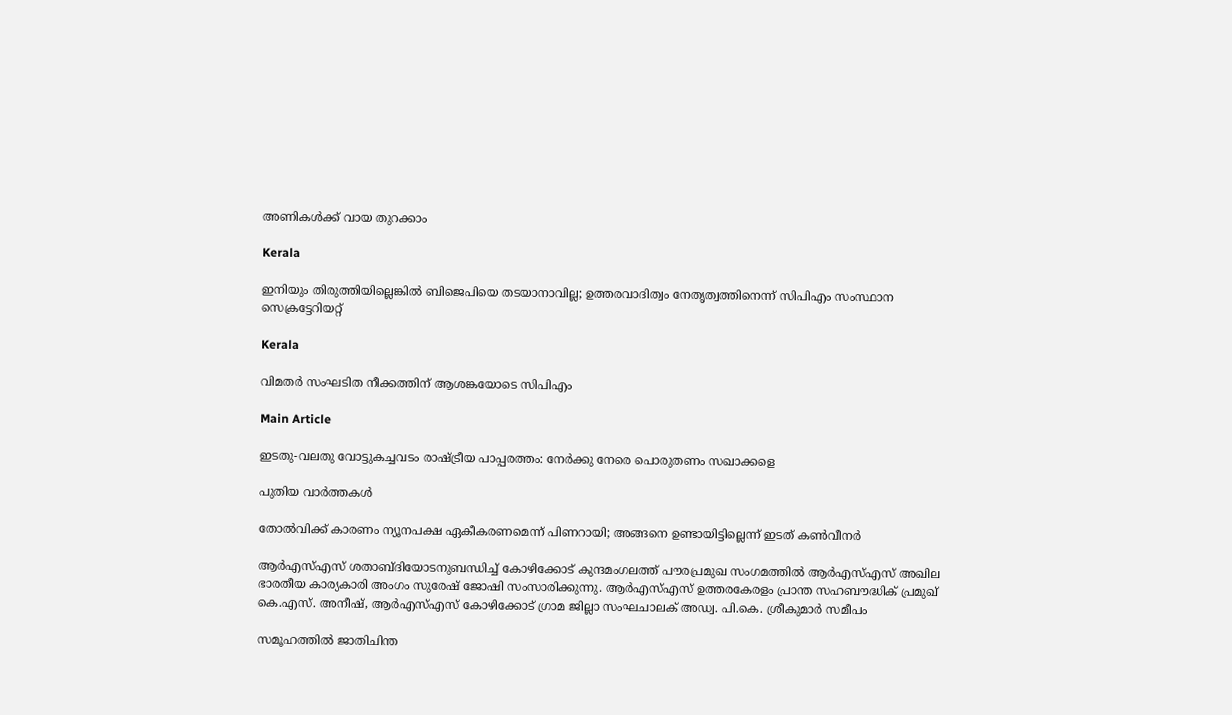അണികള്‍ക്ക് വായ തുറക്കാം

Kerala

ഇനിയും തിരുത്തിയില്ലെങ്കില്‍ ബിജെപിയെ തടയാനാവില്ല; ഉത്തരവാദിത്വം നേതൃത്വത്തിനെന്ന് സിപിഎം സംസ്ഥാന സെക്രട്ടേറിയറ്റ്

Kerala

വിമതര്‍ സംഘടിത നീക്കത്തിന് ആശങ്കയോടെ സിപിഎം

Main Article

ഇടതു-വലതു വോട്ടുകച്ചവടം രാഷ്‌ട്രീയ പാപ്പരത്തം: നേര്‍ക്കു നേരെ പൊരുതണം സഖാക്കളെ

പുതിയ വാര്‍ത്തകള്‍

തോല്‍വിക്ക് കാരണം ന്യൂനപക്ഷ ഏകീകരണമെന്ന് പിണറായി; അങ്ങനെ ഉണ്ടായിട്ടില്ലെന്ന് ഇടത് കണ്‍വീനര്‍

ആര്‍എസ്എസ് ശതാബ്ദിയോടനുബന്ധിച്ച് കോഴിക്കോട് കുന്ദമംഗലത്ത് പൗരപ്രമുഖ സംഗമത്തില്‍ ആര്‍എസ്എസ് അഖില ഭാരതീയ കാര്യകാരി അംഗം സുരേഷ് ജോഷി സംസാരിക്കുന്നു. ആര്‍എസ്എസ് ഉത്തരകേരളം പ്രാന്ത സഹബൗദ്ധിക് പ്രമുഖ് കെ.എസ്. അനീഷ്, ആര്‍എസ്എസ് കോഴിക്കോട് ഗ്രാമ ജില്ലാ സംഘചാലക് അഡ്വ. പി.കെ. ശ്രീകുമാര്‍ സമീപം

സമൂഹത്തില്‍ ജാതിചിന്ത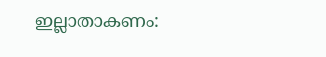ഇല്ലാതാകണം: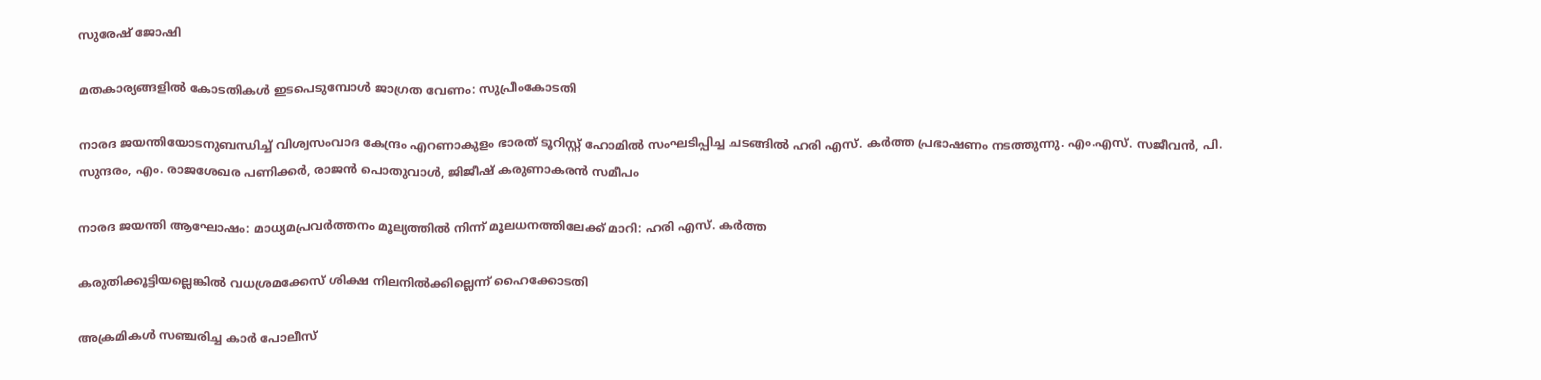സുരേഷ് ജോഷി

മതകാര്യങ്ങളില്‍ കോടതികള്‍ ഇടപെടുമ്പോള്‍ ജാഗ്രത വേണം: സുപ്രീംകോടതി

നാരദ ജയന്തിയോടനുബന്ധിച്ച് വിശ്വസംവാദ കേന്ദ്രം എറണാകുളം ഭാരത് ടൂറിസ്റ്റ് ഹോമില്‍ സംഘടിപ്പിച്ച ചടങ്ങില്‍ ഹരി എസ്. കര്‍ത്ത പ്രഭാഷണം നടത്തുന്നു. എം.എസ്. സജീവന്‍, പി. സുന്ദരം, എം. രാജശേഖര പണിക്കര്‍, രാജന്‍ പൊതുവാള്‍, ജിജീഷ് കരുണാകരന്‍ സമീപം

നാരദ ജയന്തി ആഘോഷം: മാധ്യമപ്രവര്‍ത്തനം മൂല്യത്തില്‍ നിന്ന് മൂലധനത്തിലേക്ക് മാറി: ഹരി എസ്. കര്‍ത്ത

കരുതിക്കൂട്ടിയല്ലെങ്കില്‍ വധശ്രമക്കേസ് ശിക്ഷ നിലനില്‍ക്കില്ലെന്ന് ഹൈക്കോടതി

അക്രമികള്‍ സഞ്ചരിച്ച കാര്‍ പോലീസ്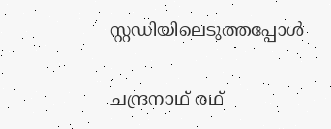സ്റ്റഡിയിലെടുത്തപ്പോള്‍

ചന്ദ്രനാഥ് രഥ്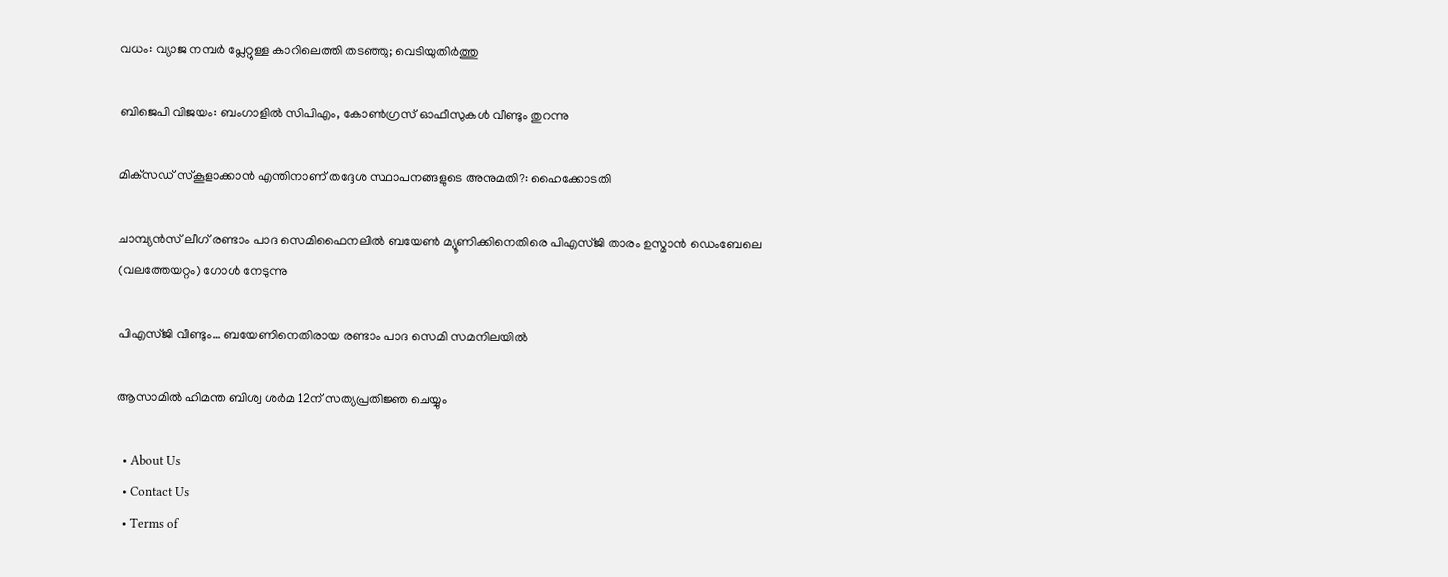വധം: വ്യാജ നമ്പര്‍ പ്ലേറ്റുള്ള കാറിലെത്തി തടഞ്ഞു; വെടിയുതിര്‍ത്തു

ബിജെപി വിജയം: ബംഗാളില്‍ സിപിഎം, കോണ്‍ഗ്രസ് ഓഫീസുകള്‍ വീണ്ടും തുറന്നു

മിക്‌സഡ് സ്‌കൂളാക്കാന്‍ എന്തിനാണ് തദ്ദേശ സ്ഥാപനങ്ങളുടെ അനുമതി?: ഹൈക്കോടതി

ചാമ്പ്യന്‍സ് ലീഗ് രണ്ടാം പാദ സെമിഫൈനലില്‍ ബയേണ്‍ മ്യൂണിക്കിനെതിരെ പിഎസ്ജി താരം ഉസ്മാന്‍ ഡെംബേലെ
(വലത്തേയറ്റം) ഗോള്‍ നേടുന്നു

പിഎസ്ജി വീണ്ടും… ബയേണിനെതിരായ രണ്ടാം പാദ സെമി സമനിലയില്‍

ആസാമില്‍ ഹിമന്ത ബിശ്വ ശര്‍മ 12ന് സത്യപ്രതിജ്ഞ ചെയ്യും

  • About Us
  • Contact Us
  • Terms of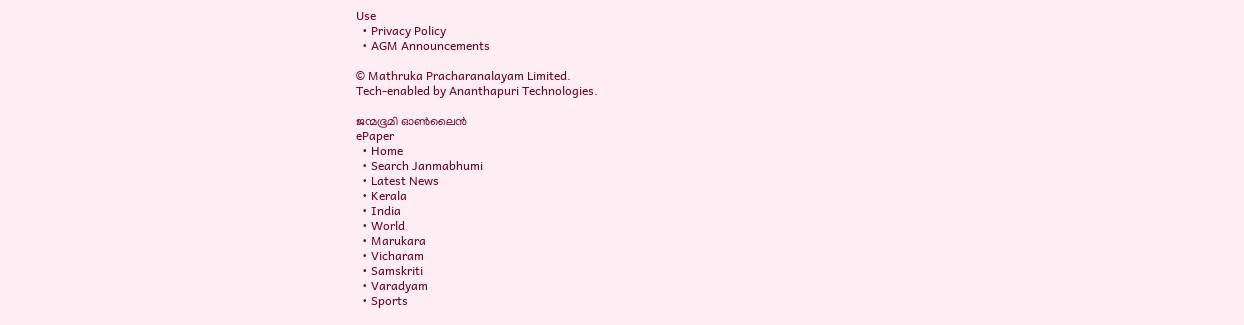Use
  • Privacy Policy
  • AGM Announcements

© Mathruka Pracharanalayam Limited.
Tech-enabled by Ananthapuri Technologies.

ജന്മഭൂമി ഓണ്‍ലൈന്‍
ePaper
  • Home
  • Search Janmabhumi
  • Latest News
  • Kerala
  • India
  • World
  • Marukara
  • Vicharam
  • Samskriti
  • Varadyam
  • Sports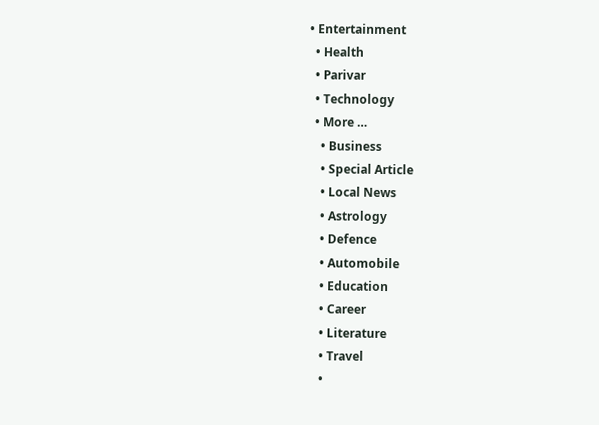• Entertainment
  • Health
  • Parivar
  • Technology
  • More …
    • Business
    • Special Article
    • Local News
    • Astrology
    • Defence
    • Automobile
    • Education
    • Career
    • Literature
    • Travel
    •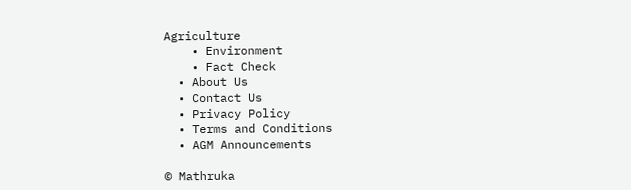Agriculture
    • Environment
    • Fact Check
  • About Us
  • Contact Us
  • Privacy Policy
  • Terms and Conditions
  • AGM Announcements

© Mathruka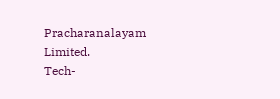Pracharanalayam Limited.
Tech-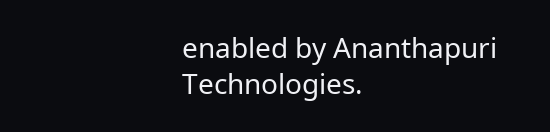enabled by Ananthapuri Technologies.